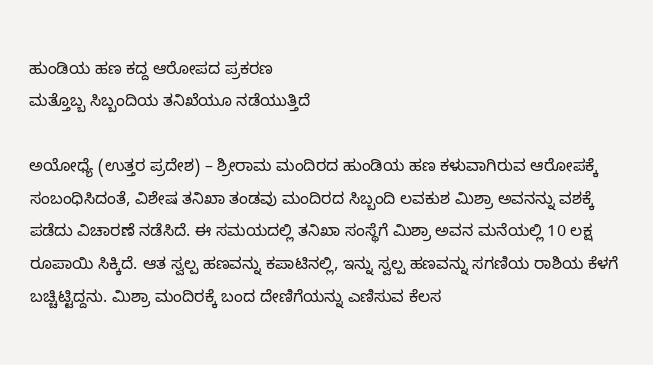ಹುಂಡಿಯ ಹಣ ಕದ್ದ ಆರೋಪದ ಪ್ರಕರಣ
ಮತ್ತೊಬ್ಬ ಸಿಬ್ಬಂದಿಯ ತನಿಖೆಯೂ ನಡೆಯುತ್ತಿದೆ

ಅಯೋಧ್ಯೆ (ಉತ್ತರ ಪ್ರದೇಶ) – ಶ್ರೀರಾಮ ಮಂದಿರದ ಹುಂಡಿಯ ಹಣ ಕಳುವಾಗಿರುವ ಆರೋಪಕ್ಕೆ ಸಂಬಂಧಿಸಿದಂತೆ, ವಿಶೇಷ ತನಿಖಾ ತಂಡವು ಮಂದಿರದ ಸಿಬ್ಬಂದಿ ಲವಕುಶ ಮಿಶ್ರಾ ಅವನನ್ನು ವಶಕ್ಕೆ ಪಡೆದು ವಿಚಾರಣೆ ನಡೆಸಿದೆ. ಈ ಸಮಯದಲ್ಲಿ ತನಿಖಾ ಸಂಸ್ಥೆಗೆ ಮಿಶ್ರಾ ಅವನ ಮನೆಯಲ್ಲಿ 10 ಲಕ್ಷ ರೂಪಾಯಿ ಸಿಕ್ಕಿದೆ. ಆತ ಸ್ವಲ್ಪ ಹಣವನ್ನು ಕಪಾಟಿನಲ್ಲಿ, ಇನ್ನು ಸ್ವಲ್ಪ ಹಣವನ್ನು ಸಗಣಿಯ ರಾಶಿಯ ಕೆಳಗೆ ಬಚ್ಚಿಟ್ಟಿದ್ದನು. ಮಿಶ್ರಾ ಮಂದಿರಕ್ಕೆ ಬಂದ ದೇಣಿಗೆಯನ್ನು ಎಣಿಸುವ ಕೆಲಸ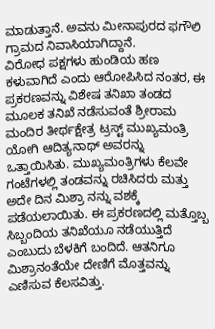ಮಾಡುತ್ತಾನೆ. ಅವನು ಮೀನಾಪುರದ ಫಗೌಲಿ ಗ್ರಾಮದ ನಿವಾಸಿಯಾಗಿದ್ದಾನೆ.
ವಿರೋಧ ಪಕ್ಷಗಳು ಹುಂಡಿಯ ಹಣ ಕಳುವಾಗಿದೆ ಎಂದು ಆರೋಪಿಸಿದ ನಂತರ, ಈ ಪ್ರಕರಣವನ್ನು ವಿಶೇಷ ತನಿಖಾ ತಂಡದ ಮೂಲಕ ತನಿಖೆ ನಡೆಸುವಂತೆ ಶ್ರೀರಾಮ ಮಂದಿರ ತೀರ್ಥಕ್ಷೇತ್ರ ಟ್ರಸ್ಟ್ ಮುಖ್ಯಮಂತ್ರಿ ಯೋಗಿ ಆದಿತ್ಯನಾಥ್ ಅವರನ್ನು ಒತ್ತಾಯಿಸಿತು. ಮುಖ್ಯಮಂತ್ರಿಗಳು ಕೆಲವೇ ಗಂಟೆಗಳಲ್ಲಿ ತಂಡವನ್ನು ರಚಿಸಿದರು ಮತ್ತು ಅದೇ ದಿನ ಮಿಶ್ರಾ ನನ್ನು ವಶಕ್ಕೆ ಪಡೆಯಲಾಯಿತು. ಈ ಪ್ರಕರಣದಲ್ಲಿ ಮತ್ತೊಬ್ಬ ಸಿಬ್ಬಂದಿಯ ತನಿಖೆಯೂ ನಡೆಯುತ್ತಿದೆ ಎಂಬುದು ಬೆಳಕಿಗೆ ಬಂದಿದೆ. ಆತನಿಗೂ ಮಿಶ್ರಾನಂತೆಯೇ ದೇಣಿಗೆ ಮೊತ್ತವನ್ನು ಎಣಿಸುವ ಕೆಲಸವಿತ್ತು.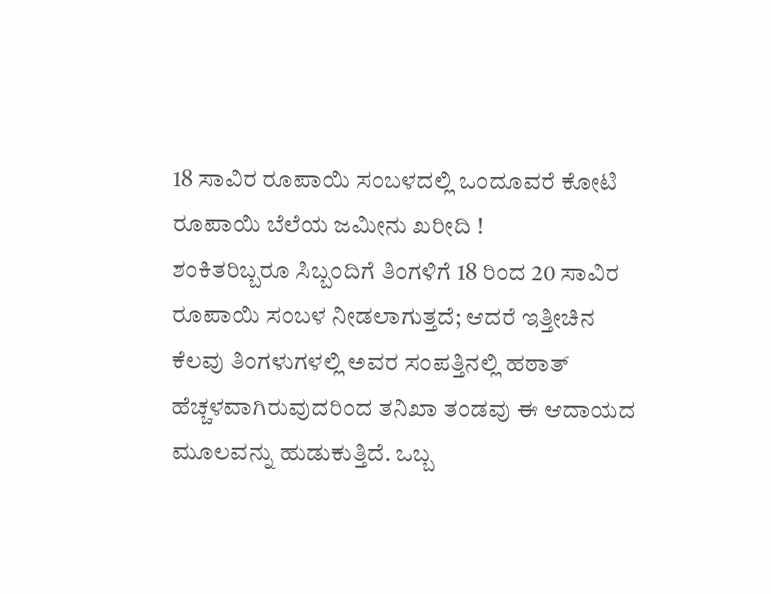18 ಸಾವಿರ ರೂಪಾಯಿ ಸಂಬಳದಲ್ಲಿ ಒಂದೂವರೆ ಕೋಟಿ ರೂಪಾಯಿ ಬೆಲೆಯ ಜಮೀನು ಖರೀದಿ !
ಶಂಕಿತರಿಬ್ಬರೂ ಸಿಬ್ಬಂದಿಗೆ ತಿಂಗಳಿಗೆ 18 ರಿಂದ 20 ಸಾವಿರ ರೂಪಾಯಿ ಸಂಬಳ ನೀಡಲಾಗುತ್ತದೆ; ಆದರೆ ಇತ್ತೀಚಿನ ಕೆಲವು ತಿಂಗಳುಗಳಲ್ಲಿ ಅವರ ಸಂಪತ್ತಿನಲ್ಲಿ ಹಠಾತ್ ಹೆಚ್ಚಳವಾಗಿರುವುದರಿಂದ ತನಿಖಾ ತಂಡವು ಈ ಆದಾಯದ ಮೂಲವನ್ನು ಹುಡುಕುತ್ತಿದೆ. ಒಬ್ಬ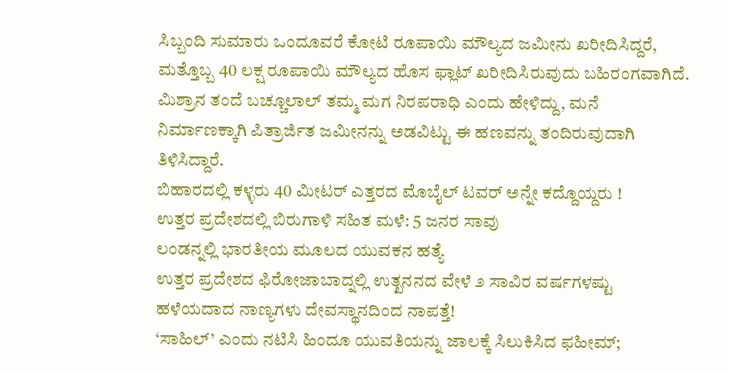ಸಿಬ್ಬಂದಿ ಸುಮಾರು ಒಂದೂವರೆ ಕೋಟಿ ರೂಪಾಯಿ ಮೌಲ್ಯದ ಜಮೀನು ಖರೀದಿಸಿದ್ದರೆ, ಮತ್ತೊಬ್ಬ 40 ಲಕ್ಷ ರೂಪಾಯಿ ಮೌಲ್ಯದ ಹೊಸ ಫ್ಲಾಟ್ ಖರೀದಿಸಿರುವುದು ಬಹಿರಂಗವಾಗಿದೆ.
ಮಿಶ್ರಾನ ತಂದೆ ಬಚ್ಚೂಲಾಲ್ ತಮ್ಮ ಮಗ ನಿರಪರಾಧಿ ಎಂದು ಹೇಳಿದ್ದು, ಮನೆ ನಿರ್ಮಾಣಕ್ಕಾಗಿ ಪಿತ್ರಾರ್ಜಿತ ಜಮೀನನ್ನು ಅಡವಿಟ್ಟು ಈ ಹಣವನ್ನು ತಂದಿರುವುದಾಗಿ ತಿಳಿಸಿದ್ದಾರೆ.
ಬಿಹಾರದಲ್ಲಿ ಕಳ್ಳರು 40 ಮೀಟರ್ ಎತ್ತರದ ಮೊಬೈಲ್ ಟವರ್ ಅನ್ನೇ ಕದ್ದೊಯ್ದರು !
ಉತ್ತರ ಪ್ರದೇಶದಲ್ಲಿ ಬಿರುಗಾಳಿ ಸಹಿತ ಮಳೆ: 5 ಜನರ ಸಾವು
ಲಂಡನ್ನಲ್ಲಿ ಭಾರತೀಯ ಮೂಲದ ಯುವಕನ ಹತ್ಯೆ
ಉತ್ತರ ಪ್ರದೇಶದ ಫಿರೋಜಾಬಾದ್ನಲ್ಲಿ ಉತ್ಖನನದ ವೇಳೆ ೨ ಸಾವಿರ ವರ್ಷಗಳಷ್ಟು ಹಳೆಯದಾದ ನಾಣ್ಯಗಳು ದೇವಸ್ಥಾನದಿಂದ ನಾಪತ್ತೆ!
‘ಸಾಹಿಲ್’ ಎಂದು ನಟಿಸಿ ಹಿಂದೂ ಯುವತಿಯನ್ನು ಜಾಲಕ್ಕೆ ಸಿಲುಕಿಸಿದ ಫಹೀಮ್;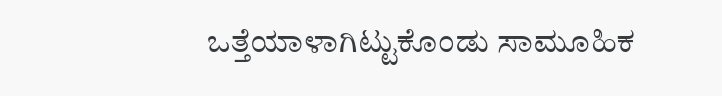ಒತ್ತೆಯಾಳಾಗಿಟ್ಟುಕೊಂಡು ಸಾಮೂಹಿಕ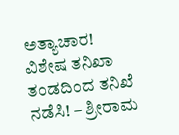ಅತ್ಯಾಚಾರ!
ವಿಶೇಷ ತನಿಖಾ ತಂಡದಿಂದ ತನಿಖೆ ನಡೆಸಿ! – ಶ್ರೀರಾಮ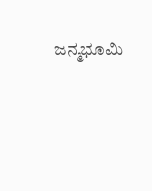ಜನ್ಮಭೂಮಿ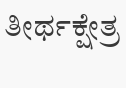ತೀರ್ಥಕ್ಷೇತ್ರ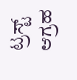ಟ್ರಸ್ಟ್ ಆಗ್ರಹ